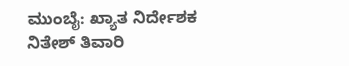ಮುಂಬೈ: ಖ್ಯಾತ ನಿರ್ದೇಶಕ ನಿತೇಶ್ ತಿವಾರಿ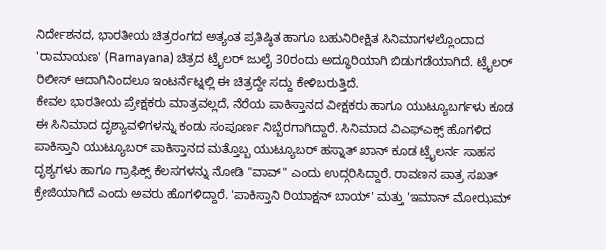ನಿರ್ದೇಶನದ, ಭಾರತೀಯ ಚಿತ್ರರಂಗದ ಅತ್ಯಂತ ಪ್ರತಿಷ್ಠಿತ ಹಾಗೂ ಬಹುನಿರೀಕ್ಷಿತ ಸಿನಿಮಾಗಳಲ್ಲೊಂದಾದ 'ರಾಮಾಯಣ' (Ramayana) ಚಿತ್ರದ ಟ್ರೈಲರ್ ಜುಲೈ 30ರಂದು ಅದ್ಧೂರಿಯಾಗಿ ಬಿಡುಗಡೆಯಾಗಿದೆ. ಟ್ರೈಲರ್ ರಿಲೀಸ್ ಆದಾಗಿನಿಂದಲೂ ಇಂಟರ್ನೆಟ್ನಲ್ಲಿ ಈ ಚಿತ್ರದ್ದೇ ಸದ್ದು ಕೇಳಿಬರುತ್ತಿದೆ.
ಕೇವಲ ಭಾರತೀಯ ಪ್ರೇಕ್ಷಕರು ಮಾತ್ರವಲ್ಲದೆ, ನೆರೆಯ ಪಾಕಿಸ್ತಾನದ ವೀಕ್ಷಕರು ಹಾಗೂ ಯುಟ್ಯೂಬರ್ಗಳು ಕೂಡ ಈ ಸಿನಿಮಾದ ದೃಶ್ಯಾವಳಿಗಳನ್ನು ಕಂಡು ಸಂಪೂರ್ಣ ನಿಬ್ಬೆರಗಾಗಿದ್ದಾರೆ. ಸಿನಿಮಾದ ವಿಎಫ್ಎಕ್ಸ್ ಹೊಗಳಿದ ಪಾಕಿಸ್ತಾನಿ ಯುಟ್ಯೂಬರ್ ಪಾಕಿಸ್ತಾನದ ಮತ್ತೊಬ್ಬ ಯುಟ್ಯೂಬರ್ ಹಸ್ನಾತ್ ಖಾನ್ ಕೂಡ ಟ್ರೈಲರ್ನ ಸಾಹಸ ದೃಶ್ಯಗಳು ಹಾಗೂ ಗ್ರಾಫಿಕ್ಸ್ ಕೆಲಸಗಳನ್ನು ನೋಡಿ "ವಾವ್" ಎಂದು ಉದ್ಗರಿಸಿದ್ದಾರೆ. ರಾವಣನ ಪಾತ್ರ ಸಖತ್ ಕ್ರೇಜಿಯಾಗಿದೆ ಎಂದು ಅವರು ಹೊಗಳಿದ್ದಾರೆ. 'ಪಾಕಿಸ್ತಾನಿ ರಿಯಾಕ್ಷನ್ ಬಾಯ್' ಮತ್ತು 'ಇಮಾನ್ ಮೋಝಮ್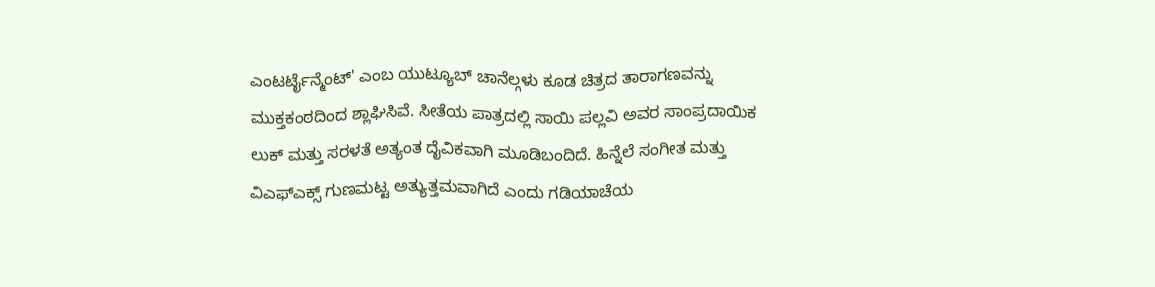ಎಂಟರ್ಟೈನ್ಮೆಂಟ್' ಎಂಬ ಯುಟ್ಯೂಬ್ ಚಾನೆಲ್ಗಳು ಕೂಡ ಚಿತ್ರದ ತಾರಾಗಣವನ್ನು ಮುಕ್ತಕಂಠದಿಂದ ಶ್ಲಾಘಿಸಿವೆ. ಸೀತೆಯ ಪಾತ್ರದಲ್ಲಿ ಸಾಯಿ ಪಲ್ಲವಿ ಅವರ ಸಾಂಪ್ರದಾಯಿಕ ಲುಕ್ ಮತ್ತು ಸರಳತೆ ಅತ್ಯಂತ ದೈವಿಕವಾಗಿ ಮೂಡಿಬಂದಿದೆ. ಹಿನ್ನೆಲೆ ಸಂಗೀತ ಮತ್ತು ವಿಎಫ್ಎಕ್ಸ್ ಗುಣಮಟ್ಟ ಅತ್ಯುತ್ತಮವಾಗಿದೆ ಎಂದು ಗಡಿಯಾಚೆಯ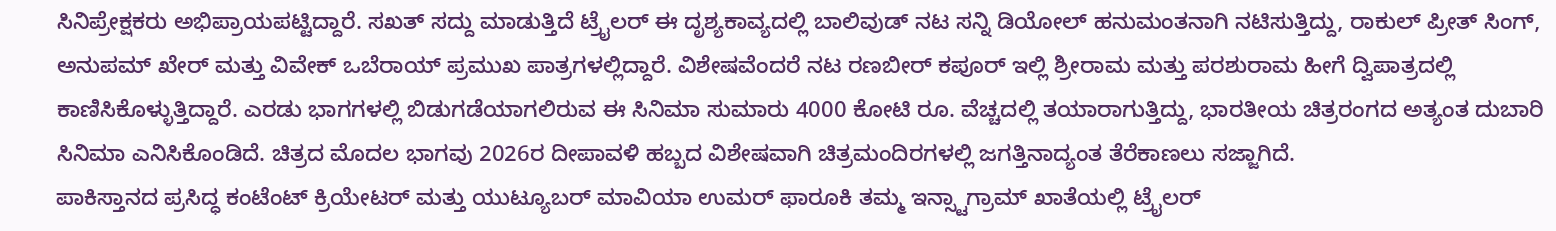ಸಿನಿಪ್ರೇಕ್ಷಕರು ಅಭಿಪ್ರಾಯಪಟ್ಟಿದ್ದಾರೆ. ಸಖತ್ ಸದ್ದು ಮಾಡುತ್ತಿದೆ ಟ್ರೈಲರ್ ಈ ದೃಶ್ಯಕಾವ್ಯದಲ್ಲಿ ಬಾಲಿವುಡ್ ನಟ ಸನ್ನಿ ಡಿಯೋಲ್ ಹನುಮಂತನಾಗಿ ನಟಿಸುತ್ತಿದ್ದು, ರಾಕುಲ್ ಪ್ರೀತ್ ಸಿಂಗ್, ಅನುಪಮ್ ಖೇರ್ ಮತ್ತು ವಿವೇಕ್ ಒಬೆರಾಯ್ ಪ್ರಮುಖ ಪಾತ್ರಗಳಲ್ಲಿದ್ದಾರೆ. ವಿಶೇಷವೆಂದರೆ ನಟ ರಣಬೀರ್ ಕಪೂರ್ ಇಲ್ಲಿ ಶ್ರೀರಾಮ ಮತ್ತು ಪರಶುರಾಮ ಹೀಗೆ ದ್ವಿಪಾತ್ರದಲ್ಲಿ ಕಾಣಿಸಿಕೊಳ್ಳುತ್ತಿದ್ದಾರೆ. ಎರಡು ಭಾಗಗಳಲ್ಲಿ ಬಿಡುಗಡೆಯಾಗಲಿರುವ ಈ ಸಿನಿಮಾ ಸುಮಾರು 4000 ಕೋಟಿ ರೂ. ವೆಚ್ಚದಲ್ಲಿ ತಯಾರಾಗುತ್ತಿದ್ದು, ಭಾರತೀಯ ಚಿತ್ರರಂಗದ ಅತ್ಯಂತ ದುಬಾರಿ ಸಿನಿಮಾ ಎನಿಸಿಕೊಂಡಿದೆ. ಚಿತ್ರದ ಮೊದಲ ಭಾಗವು 2026ರ ದೀಪಾವಳಿ ಹಬ್ಬದ ವಿಶೇಷವಾಗಿ ಚಿತ್ರಮಂದಿರಗಳಲ್ಲಿ ಜಗತ್ತಿನಾದ್ಯಂತ ತೆರೆಕಾಣಲು ಸಜ್ಜಾಗಿದೆ.
ಪಾಕಿಸ್ತಾನದ ಪ್ರಸಿದ್ಧ ಕಂಟೆಂಟ್ ಕ್ರಿಯೇಟರ್ ಮತ್ತು ಯುಟ್ಯೂಬರ್ ಮಾವಿಯಾ ಉಮರ್ ಫಾರೂಕಿ ತಮ್ಮ ಇನ್ಸ್ಟಾಗ್ರಾಮ್ ಖಾತೆಯಲ್ಲಿ ಟ್ರೈಲರ್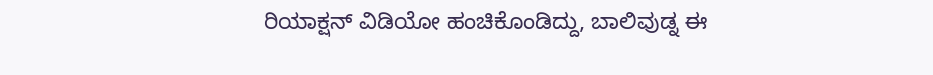ರಿಯಾಕ್ಷನ್ ವಿಡಿಯೋ ಹಂಚಿಕೊಂಡಿದ್ದು, ಬಾಲಿವುಡ್ನ ಈ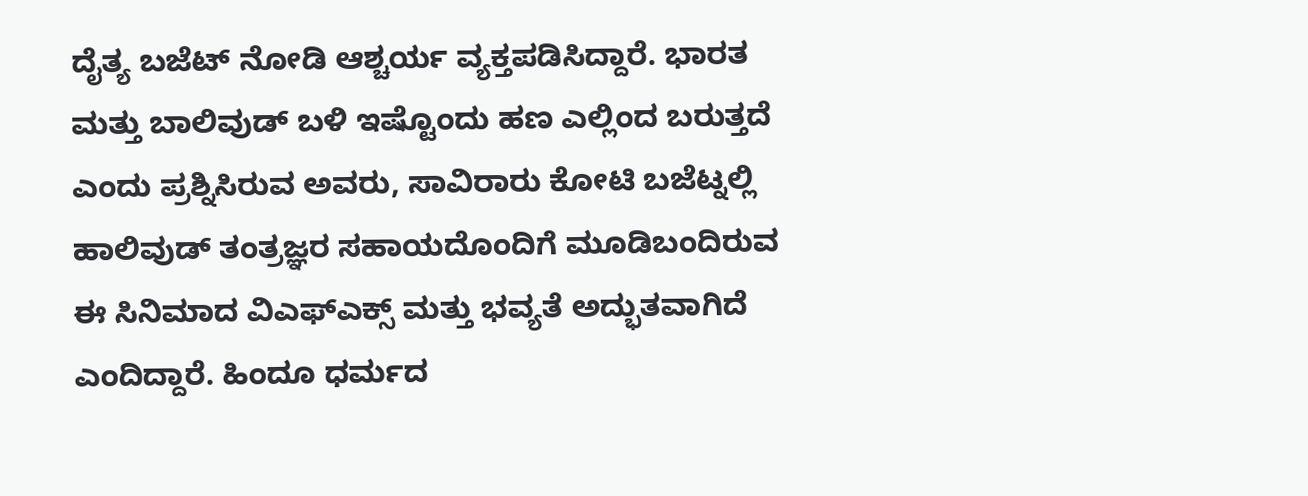ದೈತ್ಯ ಬಜೆಟ್ ನೋಡಿ ಆಶ್ಚರ್ಯ ವ್ಯಕ್ತಪಡಿಸಿದ್ದಾರೆ. ಭಾರತ ಮತ್ತು ಬಾಲಿವುಡ್ ಬಳಿ ಇಷ್ಟೊಂದು ಹಣ ಎಲ್ಲಿಂದ ಬರುತ್ತದೆ ಎಂದು ಪ್ರಶ್ನಿಸಿರುವ ಅವರು, ಸಾವಿರಾರು ಕೋಟಿ ಬಜೆಟ್ನಲ್ಲಿ ಹಾಲಿವುಡ್ ತಂತ್ರಜ್ಞರ ಸಹಾಯದೊಂದಿಗೆ ಮೂಡಿಬಂದಿರುವ ಈ ಸಿನಿಮಾದ ವಿಎಫ್ಎಕ್ಸ್ ಮತ್ತು ಭವ್ಯತೆ ಅದ್ಭುತವಾಗಿದೆ ಎಂದಿದ್ದಾರೆ. ಹಿಂದೂ ಧರ್ಮದ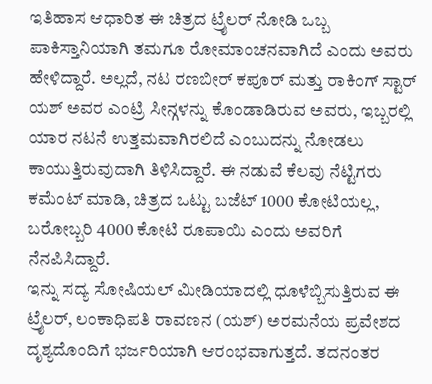ಇತಿಹಾಸ ಆಧಾರಿತ ಈ ಚಿತ್ರದ ಟ್ರೈಲರ್ ನೋಡಿ ಒಬ್ಬ ಪಾಕಿಸ್ತಾನಿಯಾಗಿ ತಮಗೂ ರೋಮಾಂಚನವಾಗಿದೆ ಎಂದು ಅವರು ಹೇಳಿದ್ದಾರೆ. ಅಲ್ಲದೆ, ನಟ ರಣಬೀರ್ ಕಪೂರ್ ಮತ್ತು ರಾಕಿಂಗ್ ಸ್ಟಾರ್ ಯಶ್ ಅವರ ಎಂಟ್ರಿ ಸೀನ್ಗಳನ್ನು ಕೊಂಡಾಡಿರುವ ಅವರು, ಇಬ್ಬರಲ್ಲಿ ಯಾರ ನಟನೆ ಉತ್ತಮವಾಗಿರಲಿದೆ ಎಂಬುದನ್ನು ನೋಡಲು ಕಾಯುತ್ತಿರುವುದಾಗಿ ತಿಳಿಸಿದ್ದಾರೆ. ಈ ನಡುವೆ ಕೆಲವು ನೆಟ್ಟಿಗರು ಕಮೆಂಟ್ ಮಾಡಿ, ಚಿತ್ರದ ಒಟ್ಟು ಬಜೆಟ್ 1000 ಕೋಟಿಯಲ್ಲ, ಬರೋಬ್ಬರಿ 4000 ಕೋಟಿ ರೂಪಾಯಿ ಎಂದು ಅವರಿಗೆ ನೆನಪಿಸಿದ್ದಾರೆ.
ಇನ್ನು ಸದ್ಯ ಸೋಷಿಯಲ್ ಮೀಡಿಯಾದಲ್ಲಿ ಧೂಳೆಬ್ಬಿಸುತ್ತಿರುವ ಈ ಟ್ರೈಲರ್, ಲಂಕಾಧಿಪತಿ ರಾವಣನ (ಯಶ್) ಅರಮನೆಯ ಪ್ರವೇಶದ ದೃಶ್ಯದೊಂದಿಗೆ ಭರ್ಜರಿಯಾಗಿ ಆರಂಭವಾಗುತ್ತದೆ. ತದನಂತರ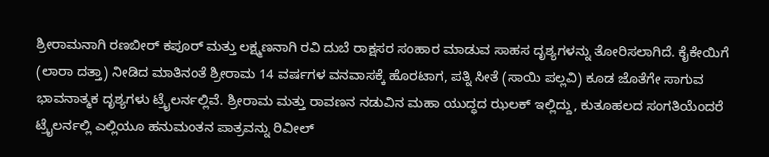ಶ್ರೀರಾಮನಾಗಿ ರಣಬೀರ್ ಕಪೂರ್ ಮತ್ತು ಲಕ್ಷ್ಮಣನಾಗಿ ರವಿ ದುಬೆ ರಾಕ್ಷಸರ ಸಂಹಾರ ಮಾಡುವ ಸಾಹಸ ದೃಶ್ಯಗಳನ್ನು ತೋರಿಸಲಾಗಿದೆ. ಕೈಕೇಯಿಗೆ (ಲಾರಾ ದತ್ತಾ) ನೀಡಿದ ಮಾತಿನಂತೆ ಶ್ರೀರಾಮ 14 ವರ್ಷಗಳ ವನವಾಸಕ್ಕೆ ಹೊರಟಾಗ, ಪತ್ನಿ ಸೀತೆ (ಸಾಯಿ ಪಲ್ಲವಿ) ಕೂಡ ಜೊತೆಗೇ ಸಾಗುವ ಭಾವನಾತ್ಮಕ ದೃಶ್ಯಗಳು ಟ್ರೈಲರ್ನಲ್ಲಿವೆ. ಶ್ರೀರಾಮ ಮತ್ತು ರಾವಣನ ನಡುವಿನ ಮಹಾ ಯುದ್ಧದ ಝಲಕ್ ಇಲ್ಲಿದ್ದು, ಕುತೂಹಲದ ಸಂಗತಿಯೆಂದರೆ ಟ್ರೈಲರ್ನಲ್ಲಿ ಎಲ್ಲಿಯೂ ಹನುಮಂತನ ಪಾತ್ರವನ್ನು ರಿವೀಲ್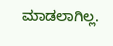ಮಾಡಲಾಗಿಲ್ಲ.